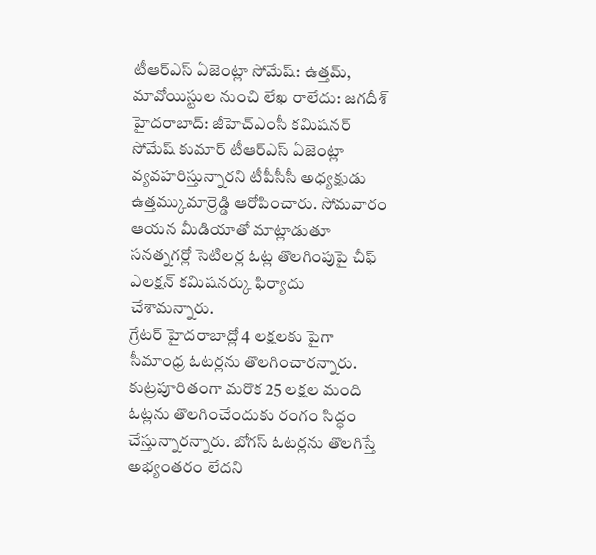టీఆర్ఎస్ ఏజెంట్లా సోమేష్: ఉత్తమ్, మావోయిస్టుల నుంచి లేఖ రాలేదు: జగదీశ్
హైదరాబాద్: జీహెచ్ఎంసీ కమిషనర్ సోమేష్ కుమార్ టీఆర్ఎస్ ఏజెంట్లా వ్యవహరిస్తున్నారని టీపీసీసీ అధ్యక్షుడు ఉత్తమ్కుమార్రెడ్డి ఆరోపించారు. సోమవారం ఆయన మీడియాతో మాట్లాడుతూ సనత్నగర్లో సెటిలర్ల ఓట్ల తొలగింపుపై చీఫ్ ఎలక్షన్ కమిషనర్కు ఫిర్యాదు చేశామన్నారు.
గ్రేటర్ హైదరాబాద్లో 4 లక్షలకు పైగా సీమాంధ్ర ఓటర్లను తొలగించారన్నారు. కుట్రపూరితంగా మరొక 25 లక్షల మంది ఓట్లను తొలగించేందుకు రంగం సిద్ధం చేస్తున్నారన్నారు. బోగస్ ఓటర్లను తొలగిస్తే అభ్యంతరం లేదని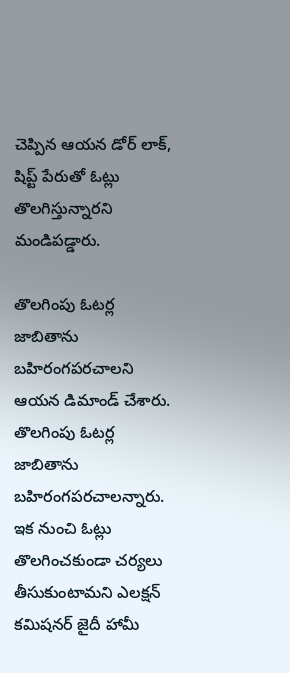చెప్పిన ఆయన డోర్ లాక్, షిప్ట్ పేరుతో ఓట్లు తొలగిస్తున్నారని మండిపడ్డారు.

తొలగింపు ఓటర్ల జాబితాను బహిరంగపరచాలని ఆయన డిమాండ్ చేశారు. తొలగింపు ఓటర్ల జాబితాను బహిరంగపరచాలన్నారు. ఇక నుంచి ఓట్లు తొలగించకుండా చర్యలు తీసుకుంటామని ఎలక్షన్ కమిషనర్ జైదీ హామీ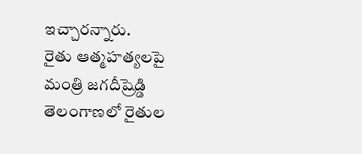ఇచ్చారన్నారు.
రైతు ఆత్మహత్యలపై మంత్రి జగదీష్రెడ్డి
తెలంగాణలో రైతుల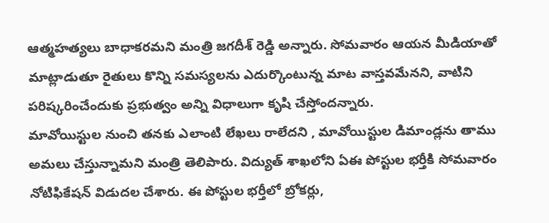ఆత్మహత్యలు బాధాకరమని మంత్రి జగదీశ్ రెడ్డి అన్నారు. సోమవారం ఆయన మీడియాతో మాట్లాడుతూ రైతులు కొన్ని సమస్యలను ఎదుర్కొంటున్న మాట వాస్తవమేనని, వాటిని పరిష్కరించేందుకు ప్రభుత్వం అన్ని విధాలుగా కృషి చేస్తోందన్నారు.
మావోయిస్టుల నుంచి తనకు ఎలాంటి లేఖలు రాలేదని , మావోయిస్టుల డిమాండ్లను తాము అమలు చేస్తున్నామని మంత్రి తెలిపారు. విద్యుత్ శాఖలోని ఏఈ పోస్టుల భర్తీకి సోమవారం నోటిఫికేషన్ విడుదల చేశారు. ఈ పోస్టుల భర్తీలో బ్రోకర్లు,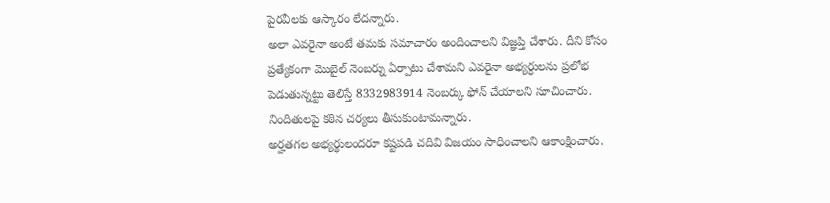పైరవీలకు ఆస్కారం లేదన్నారు.
అలా ఎవరైనా అంటే తమకు సమాచారం అందించాలని విజ్ఞప్తి చేశారు. దీని కోసం ప్రత్యేకంగా మొబైల్ నెంబర్ను ఏర్పాటు చేశామని ఎవరైనా అభ్యర్ధులను ప్రలోభ పెడుతున్నట్టు తెలిస్తే 8332983914 నెంబర్కు ఫోన్ చేయాలని సూచించారు. నిందితులపై కఠిన చర్యలు తీసుకుంటామన్నారు.
అర్హతగల అభ్యర్థులందరూ కష్టపడి చదివి విజయం సాధించాలని ఆకాంక్షించారు.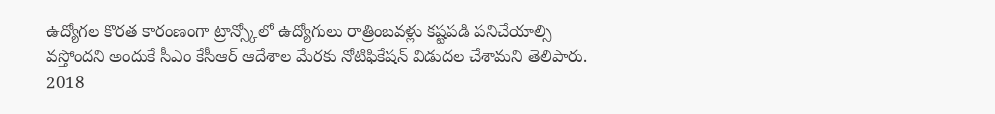ఉద్యోగల కొరత కారంణంగా ట్రాన్స్కోలో ఉద్యోగులు రాత్రింబవళ్లు కష్టపడి పనిచేయాల్సి వస్తోందని అందుకే సీఎం కేసీఆర్ ఆదేశాల మేరకు నోటిఫికేషన్ విడుదల చేశామని తెలిపారు. 2018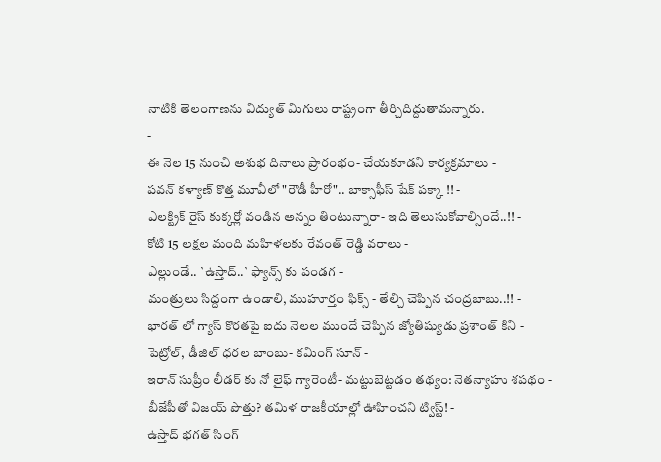నాటికి తెలంగాణను విద్యుత్ మిగులు రాష్ట్రంగా తీర్చిదిద్దుతామన్నారు.
-
ఈ నెల 15 నుంచి అశుభ దినాలు ప్రారంభం- చేయకూడని కార్యక్రమాలు -
పవన్ కళ్యాణ్ కొత్త మూవీలో "రౌడీ హీరో".. బాక్సాఫీస్ షేక్ పక్కా !! -
ఎలక్ట్రిక్ రైస్ కుక్కర్లో వండిన అన్నం తింటున్నారా- ఇది తెలుసుకోవాల్సిందే..!! -
కోటి 15 లక్షల మంది మహిళలకు రేవంత్ రెడ్డి వరాలు -
ఎల్లుండే.. `ఉస్తాద్..` ఫ్యాన్స్ కు పండగ -
మంత్రులు సిద్దంగా ఉండాలి, ముహూర్తం ఫిక్స్ - తేల్చి చెప్పిన చంద్రబాబు..!! -
భారత్ లో గ్యాస్ కొరతపై ఐదు నెలల ముందే చెప్పిన జ్యోతిష్యుడు ప్రశాంత్ కిని -
పెట్రోల్, డీజిల్ ధరల బాంబు- కమింగ్ సూన్ -
ఇరాన్ సుప్రీం లీడర్ కు నో లైఫ్ గ్యారెంటీ- మట్టుబెట్టడం తథ్యం: నెతన్యాహు శపథం -
బీజేపీతో విజయ్ పొత్తు? తమిళ రాజకీయాల్లో ఊహించని ట్విస్ట్! -
ఉస్తాద్ భగత్ సింగ్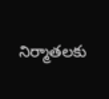నిర్మాతలకు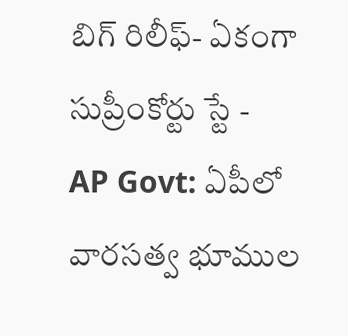బిగ్ రిలీఫ్- ఏకంగా సుప్రీంకోర్టు స్టే -
AP Govt: ఏపీలో వారసత్వ భూముల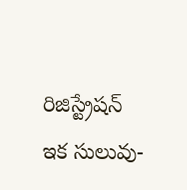రిజిస్ట్రేషన్ ఇక సులువు-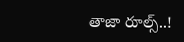తాజా రూల్స్..!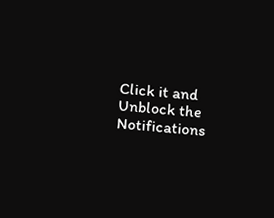Click it and Unblock the Notifications